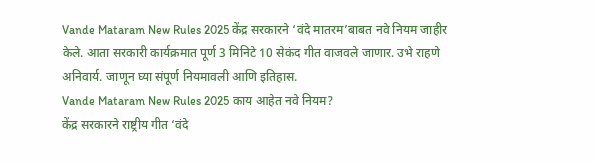Vande Mataram New Rules 2025 केंद्र सरकारने ‘वंदे मातरम’बाबत नवे नियम जाहीर केले. आता सरकारी कार्यक्रमात पूर्ण 3 मिनिटे 10 सेकंद गीत वाजवले जाणार. उभे राहणे अनिवार्य. जाणून घ्या संपूर्ण नियमावली आणि इतिहास.
Vande Mataram New Rules 2025 काय आहेत नवे नियम?
केंद्र सरकारने राष्ट्रीय गीत ‘वंदे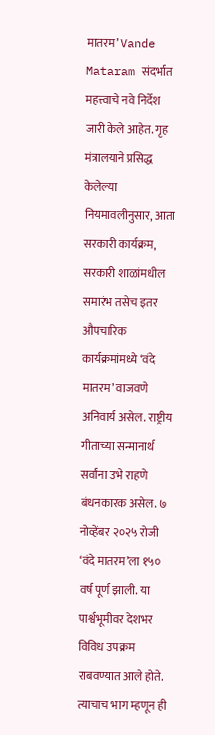मातरम’ Vande Mataram संदर्भात महत्त्वाचे नवे निर्देश जारी केले आहेत. गृह मंत्रालयाने प्रसिद्ध केलेल्या नियमावलीनुसार, आता सरकारी कार्यक्रम, सरकारी शाळांमधील समारंभ तसेच इतर औपचारिक कार्यक्रमांमध्ये ‘वंदे मातरम’ वाजवणे अनिवार्य असेल. राष्ट्रीय गीताच्या सन्मानार्थ सर्वांना उभे राहणे बंधनकारक असेल. ७ नोव्हेंबर २०२५ रोजी ‘वंदे मातरम’ला १५० वर्ष पूर्ण झाली. या पार्श्वभूमीवर देशभर विविध उपक्रम राबवण्यात आले होते. त्याचाच भाग म्हणून ही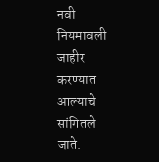नवी नियमावली जाहीर करण्यात आल्याचे सांगितले जाते.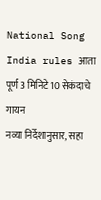National Song India rules आता पूर्ण 3 मिनिटे 10 सेकंदाचे गायन
नव्या निर्देशानुसार, सहा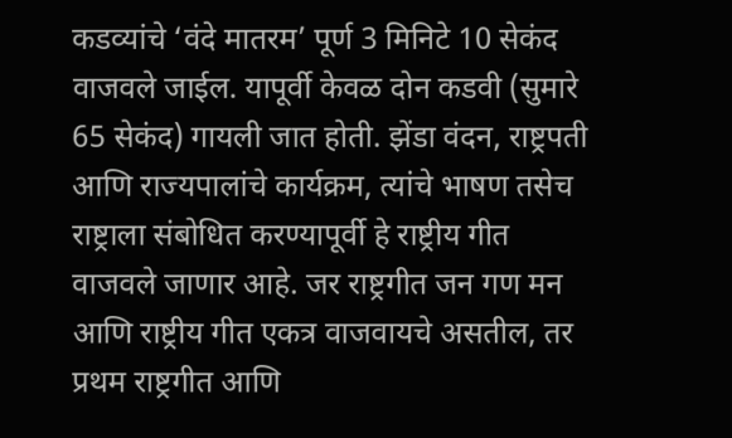कडव्यांचे ‘वंदे मातरम’ पूर्ण 3 मिनिटे 10 सेकंद वाजवले जाईल. यापूर्वी केवळ दोन कडवी (सुमारे 65 सेकंद) गायली जात होती. झेंडा वंदन, राष्ट्रपती आणि राज्यपालांचे कार्यक्रम, त्यांचे भाषण तसेच राष्ट्राला संबोधित करण्यापूर्वी हे राष्ट्रीय गीत वाजवले जाणार आहे. जर राष्ट्रगीत जन गण मन आणि राष्ट्रीय गीत एकत्र वाजवायचे असतील, तर प्रथम राष्ट्रगीत आणि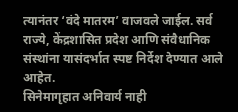त्यानंतर ‘वंदे मातरम’ वाजवले जाईल. सर्व राज्ये, केंद्रशासित प्रदेश आणि संवैधानिक संस्थांना यासंदर्भात स्पष्ट निर्देश देण्यात आले आहेत.
सिनेमागृहात अनिवार्य नाही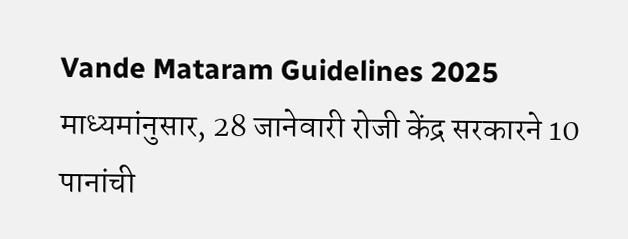Vande Mataram Guidelines 2025 माध्यमांनुसार, 28 जानेवारी रोजी केंद्र सरकारने 10 पानांची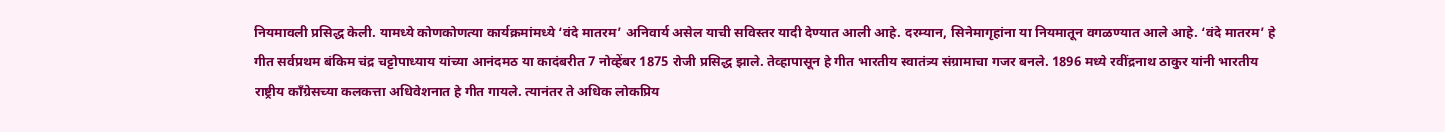नियमावली प्रसिद्ध केली. यामध्ये कोणकोणत्या कार्यक्रमांमध्ये ‘वंदे मातरम’ अनिवार्य असेल याची सविस्तर यादी देण्यात आली आहे. दरम्यान, सिनेमागृहांना या नियमातून वगळण्यात आले आहे. ‘वंदे मातरम’ हे गीत सर्वप्रथम बंकिम चंद्र चट्टोपाध्याय यांच्या आनंदमठ या कादंबरीत 7 नोव्हेंबर 1875 रोजी प्रसिद्ध झाले. तेव्हापासून हे गीत भारतीय स्वातंत्र्य संग्रामाचा गजर बनले. 1896 मध्ये रवींद्रनाथ ठाकुर यांनी भारतीय राष्ट्रीय काँग्रेसच्या कलकत्ता अधिवेशनात हे गीत गायले. त्यानंतर ते अधिक लोकप्रिय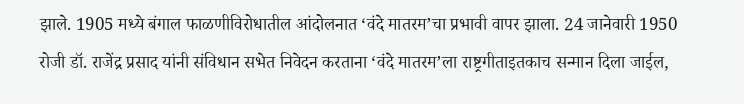झाले. 1905 मध्ये बंगाल फाळणीविरोधातील आंदोलनात ‘वंदे मातरम’चा प्रभावी वापर झाला. 24 जानेवारी 1950 रोजी डॉ. राजेंद्र प्रसाद यांनी संविधान सभेत निवेदन करताना ‘वंदे मातरम’ला राष्ट्रगीताइतकाच सन्मान दिला जाईल,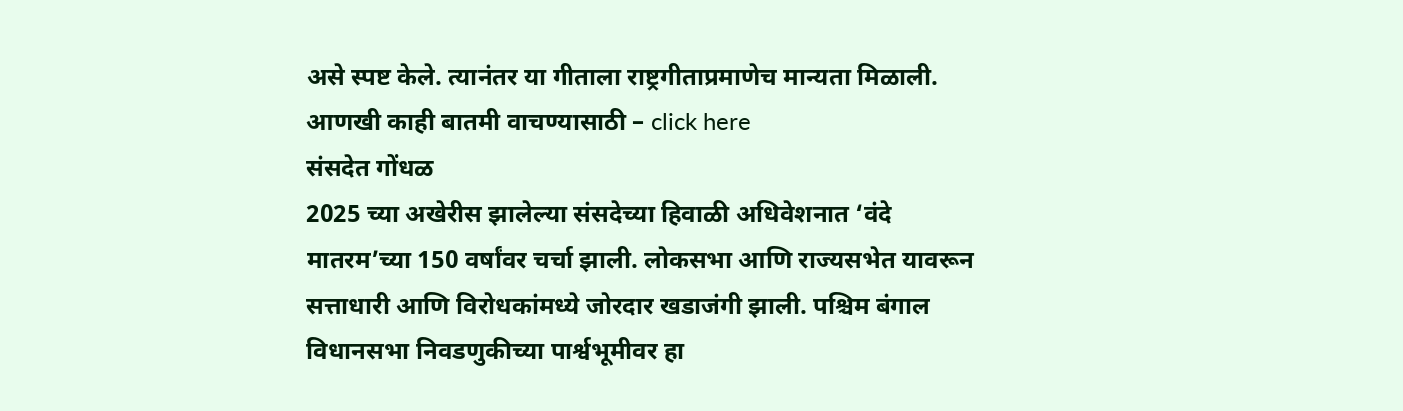असे स्पष्ट केले. त्यानंतर या गीताला राष्ट्रगीताप्रमाणेच मान्यता मिळाली.
आणखी काही बातमी वाचण्यासाठी – click here
संसदेत गोंधळ
2025 च्या अखेरीस झालेल्या संसदेच्या हिवाळी अधिवेशनात ‘वंदे मातरम’च्या 150 वर्षांवर चर्चा झाली. लोकसभा आणि राज्यसभेत यावरून सत्ताधारी आणि विरोधकांमध्ये जोरदार खडाजंगी झाली. पश्चिम बंगाल विधानसभा निवडणुकीच्या पार्श्वभूमीवर हा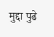मुद्दा पुढे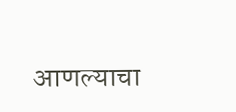आणल्याचा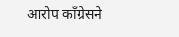आरोप काँग्रेसने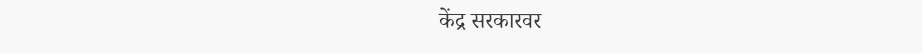केंद्र सरकारवर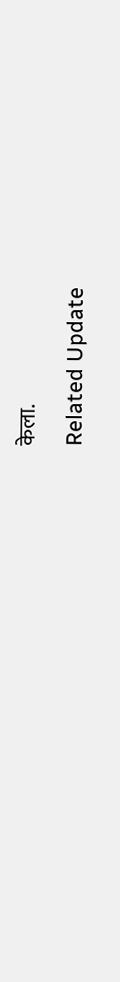केला.
Related Update